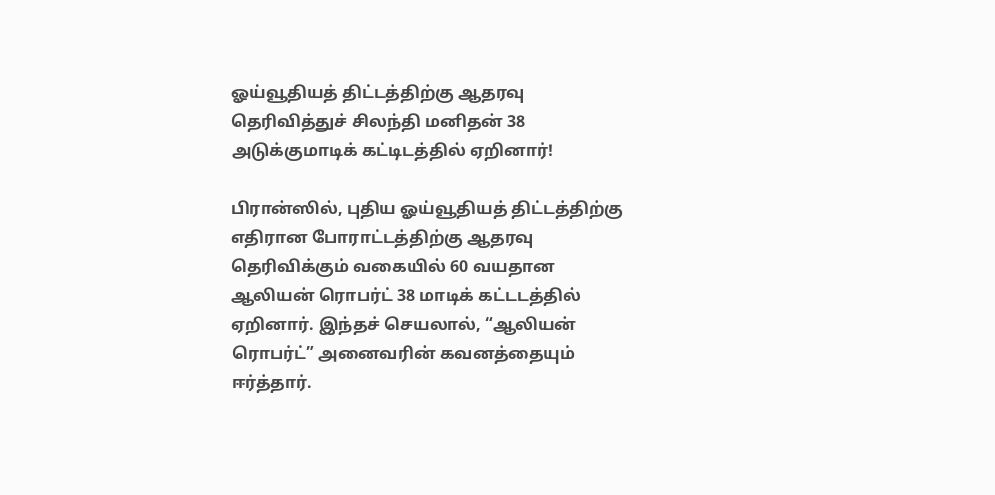ஓய்வூதியத் திட்டத்திற்கு ஆதரவு தெரிவித்துச் சிலந்தி மனிதன் 38 அடுக்குமாடிக் கட்டிடத்தில் ஏறினார்!

பிரான்ஸில், புதிய ஓய்வூதியத் திட்டத்திற்கு எதிரான போராட்டத்திற்கு ஆதரவு தெரிவிக்கும் வகையில் 60 வயதான ஆலியன் ரொபர்ட் 38 மாடிக் கட்டடத்தில் ஏறினார். இந்தச் செயலால், “ஆலியன் ரொபர்ட்” அனைவரின் கவனத்தையும் ஈர்த்தார்.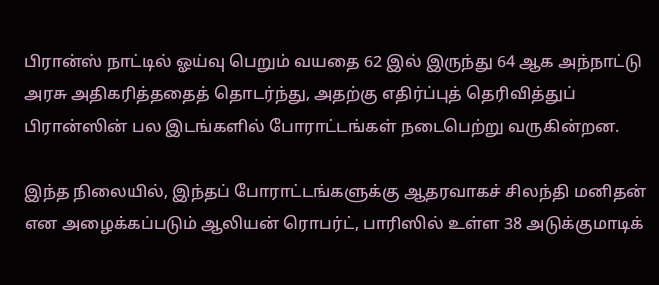பிரான்ஸ் நாட்டில் ஓய்வு பெறும் வயதை 62 இல் இருந்து 64 ஆக அந்நாட்டு அரசு அதிகரித்ததைத் தொடர்ந்து, அதற்கு எதிர்ப்புத் தெரிவித்துப் பிரான்ஸின் பல இடங்களில் போராட்டங்கள் நடைபெற்று வருகின்றன.

இந்த நிலையில், இந்தப் போராட்டங்களுக்கு ஆதரவாகச் சிலந்தி மனிதன் என அழைக்கப்படும் ஆலியன் ரொபர்ட், பாரிஸில் உள்ள 38 அடுக்குமாடிக்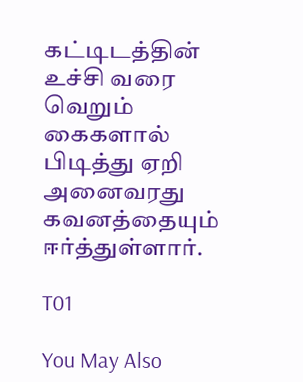கட்டிடத்தின் உச்சி வரை வெறும் கைகளால் பிடித்து ஏறி அனைவரது கவனத்தையும் ஈர்த்துள்ளார்.

T01

You May Also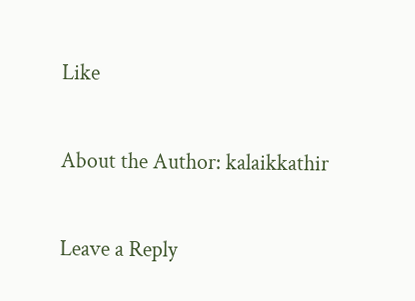Like

About the Author: kalaikkathir

Leave a Reply